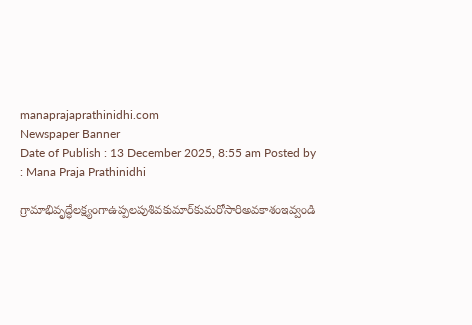manaprajaprathinidhi.com
Newspaper Banner
Date of Publish : 13 December 2025, 8:55 am Posted by : Mana Praja Prathinidhi

గ్రామాభివృద్ధేలక్ష్యంగాఉప్పలపుశివకుమార్‌కుమరోసారిఅవకాశంఇవ్వండి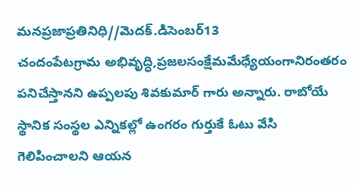మనప్రజాప్రతినిధి//మెదక్.డిసెంబర్13
చందంపేటగ్రామ అభివృద్ధి,ప్రజలసంక్షేమమేధ్యేయంగానిరంతరం పనిచేస్తానని ఉప్పలపు శివకుమార్ గారు అన్నారు. రాబోయే స్థానిక సంస్థల ఎన్నికల్లో ఉంగరం గుర్తుకే ఓటు వేసి గెలిపించాలని ఆయన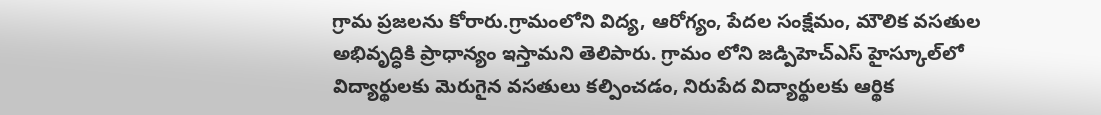గ్రామ ప్రజలను కోరారు.గ్రామంలోని విద్య, ఆరోగ్యం, పేదల సంక్షేమం, మౌలిక వసతుల అభివృద్ధికి ప్రాధాన్యం ఇస్తామని తెలిపారు. గ్రామం లోని జడ్పిహెచ్ఎస్ హైస్కూల్‌లో విద్యార్థులకు మెరుగైన వసతులు కల్పించడం, నిరుపేద విద్యార్థులకు ఆర్థిక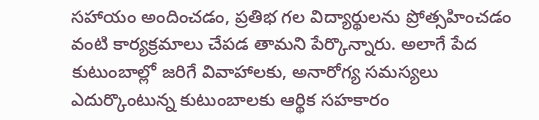సహాయం అందించడం, ప్రతిభ గల విద్యార్థులను ప్రోత్సహించడం వంటి కార్యక్రమాలు చేపడ తామని పేర్కొన్నారు. అలాగే పేద కుటుంబాల్లో జరిగే వివాహాలకు, అనారోగ్య సమస్యలు ఎదుర్కొంటున్న కుటుంబాలకు ఆర్థిక సహకారం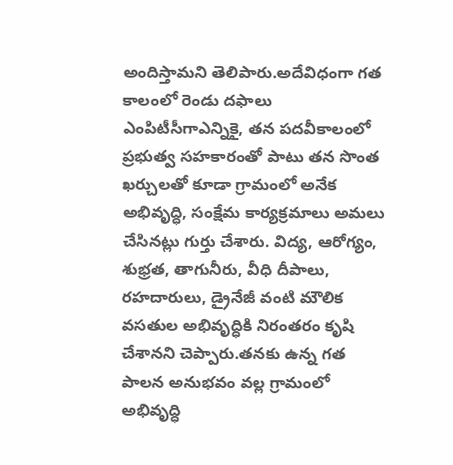అందిస్తామని తెలిపారు.అదేవిధంగా గత కాలంలో రెండు దఫాలు ఎంపిటీసీగాఎన్నికై, తన పదవీకాలంలో ప్రభుత్వ సహకారంతో పాటు తన సొంత ఖర్చులతో కూడా గ్రామంలో అనేక అభివృద్ధి, సంక్షేమ కార్యక్రమాలు అమలు చేసినట్లు గుర్తు చేశారు. విద్య, ఆరోగ్యం, శుభ్రత, తాగునీరు, వీధి దీపాలు, రహదారులు, డ్రైనేజీ వంటి మౌలిక వసతుల అభివృద్ధికి నిరంతరం కృషి చేశానని చెప్పారు.తనకు ఉన్న గత పాలన అనుభవం వల్ల గ్రామంలో అభివృద్ధి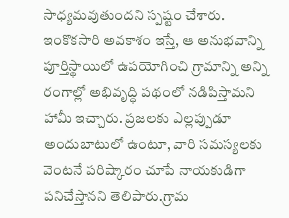సాధ్యమవుతుందని స్పష్టం చేశారు. ఇంకొకసారి అవకాశం ఇస్తే, ఆ అనుభవాన్ని పూర్తిస్థాయిలో ఉపయోగించి గ్రామాన్ని అన్ని రంగాల్లో అభివృద్ధి పథంలో నడిపిస్తామని హామీ ఇచ్చారు. ప్రజలకు ఎల్లప్పుడూ అందుబాటులో ఉంటూ, వారి సమస్యలకు వెంటనే పరిష్కారం చూపే నాయకుడిగా పనిచేస్తానని తెలిపారు.గ్రామ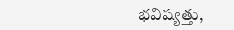భవిష్యత్తు,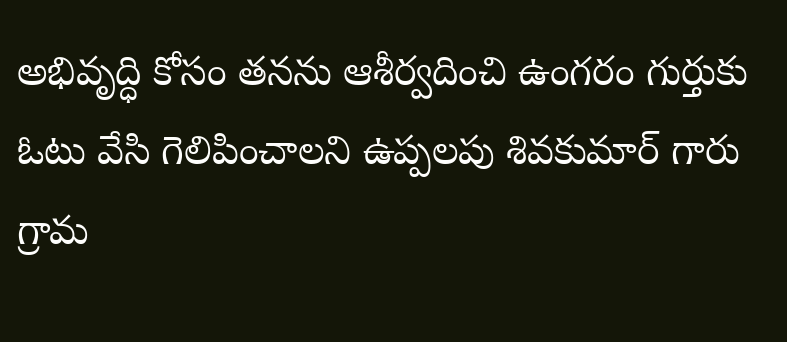అభివృద్ధి కోసం తనను ఆశీర్వదించి ఉంగరం గుర్తుకు ఓటు వేసి గెలిపించాలని ఉప్పలపు శివకుమార్ గారు గ్రామ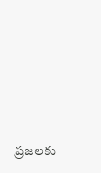ప్రజలకు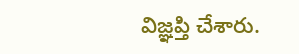విజ్ఞప్తి చేశారు.